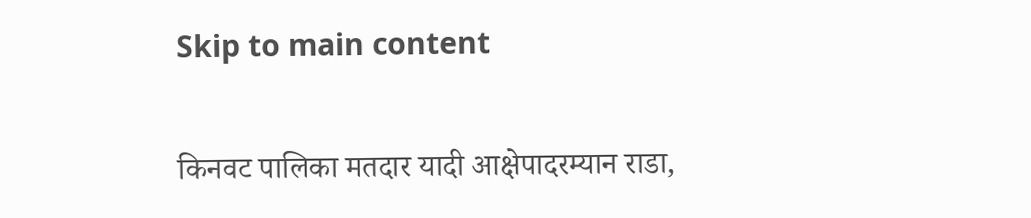Skip to main content

किनवट पालिका मतदार यादी आक्षेपादरम्यान राडा,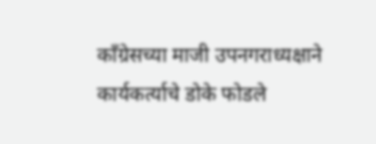काँग्रेसच्या माजी उपनगराध्यक्षाने कार्यकर्त्याचे डोके फोडले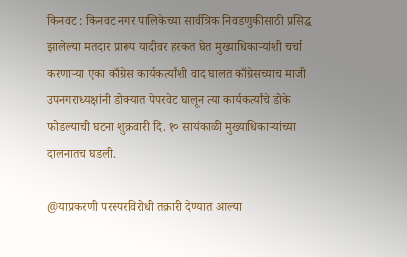किनवट : किनवट नगर पालिकेच्या सार्वत्रिक निवडणुकीसाठी प्रसिद्ध झालेल्या मतदार प्रारूप यादीवर हरकत घेत मुख्याधिकाऱ्यांशी चर्चा करणाऱ्या एका काँग्रेस कार्यकर्त्यांशी वाद घालत काँग्रेसच्याच माजी उपनगराध्यक्षांनी डोक्यात पेपरवेट घालून त्या कार्यकर्त्यांचे डोके फोडल्याची घटना शुक्रवारी दि. १० सायंकाळी मुख्याधिकाऱ्यांच्या दालनातच घडली.

@याप्रकरणी परस्परविरोधी तक्रारी देण्यात आल्या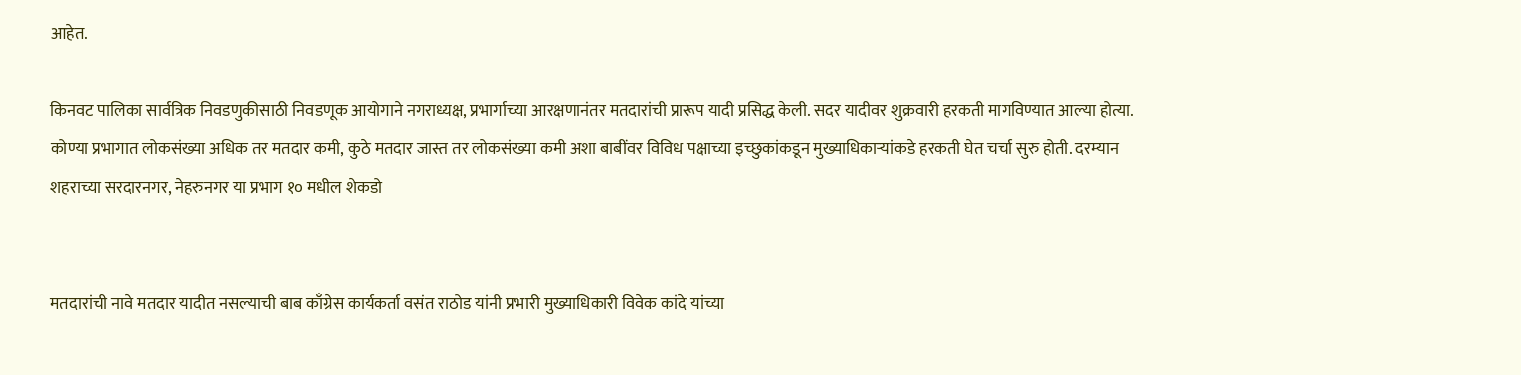आहेत.

किनवट पालिका सार्वत्रिक निवडणुकीसाठी निवडणूक आयोगाने नगराध्यक्ष, प्रभार्गाच्या आरक्षणानंतर मतदारांची प्रारूप यादी प्रसिद्ध केली. सदर यादीवर शुक्रवारी हरकती मागविण्यात आल्या होत्या. कोण्या प्रभागात लोकसंख्या अधिक तर मतदार कमी, कुठे मतदार जास्त तर लोकसंख्या कमी अशा बाबींवर विविध पक्षाच्या इच्छुकांकडून मुख्याधिकाऱ्यांकडे हरकती घेत चर्चा सुरु होती. दरम्यान शहराच्या सरदारनगर, नेहरुनगर या प्रभाग १० मधील शेकडो


मतदारांची नावे मतदार यादीत नसल्याची बाब काँग्रेस कार्यकर्ता वसंत राठोड यांनी प्रभारी मुख्याधिकारी विवेक कांदे यांच्या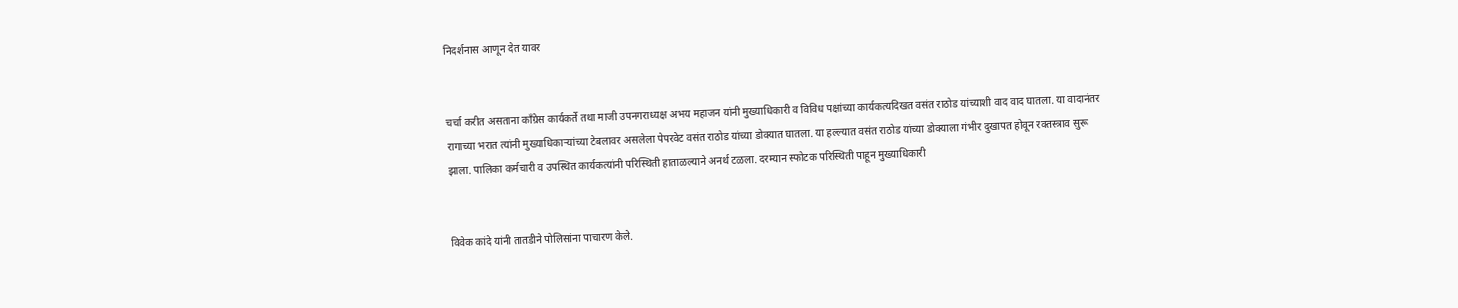निदर्शनास आणून देत यावर


चर्चा करीत असताना काँग्रेस कार्यकर्ते तथा माजी उपनगराध्यक्ष अभय महाजन यांनी मुख्याधिकारी व विविध पक्षांच्या कार्यकत्यदिखत वसंत राठोड यांच्याशी वाद वाद घातला. या वादानंतर रागाच्या भरात त्यांनी मुख्याधिकाऱ्यांच्या टेबलावर असलेला पेपरवेट वसंत राठोड यांच्या डोक्यात घातला. या हल्ल्यात वसंत राठोड यांच्या डोक्याला गंभीर दुखापत होवून रक्तस्त्राव सुरू झाला. पालिका कर्मचारी व उपस्थित कार्यकत्यांनी परिस्थिती हाताळल्याने अनर्थ टळला. दरम्यान स्फोटक परिस्थिती पाहून मुख्याधिकारी


विवेक कांदे यांनी तातडीने पोलिसांना पाचारण केले.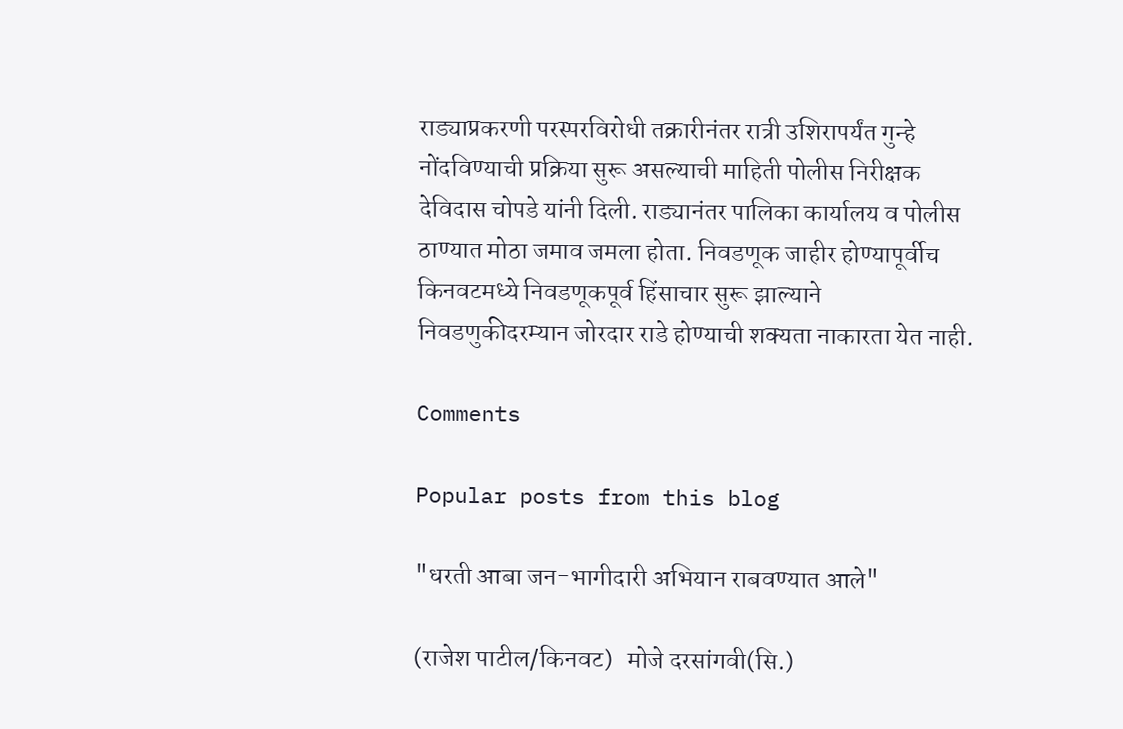राड्याप्रकरणी परस्परविरोधी तक्रारीनंतर रात्री उशिरापर्यंत गुन्हे नोंदविण्याची प्रक्रिया सुरू असल्याची माहिती पोलीस निरीक्षक देविदास चोपडे यांनी दिली. राड्यानंतर पालिका कार्यालय व पोलीस ठाण्यात मोठा जमाव जमला होता. निवडणूक जाहीर होण्यापूर्वीच किनवटमध्ये निवडणूकपूर्व हिंसाचार सुरू झाल्याने निवडणुकीदरम्यान जोरदार राडे होण्याची शक्यता नाकारता येत नाही.

Comments

Popular posts from this blog

"धरती आबा जन-भागीदारी अभियान राबवण्यात आले"

(राजेश पाटील/किनवट)   मोजे दरसांगवी(सि.)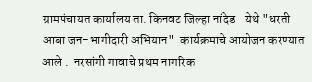ग्रामपंचायत कार्यालय ता. किनवट जिल्हा नांदेड    येथे "धरती आबा जन-भागीदारी अभियान"  कार्यक्रमाचे आयोजन करण्यात आले .  नरसांगी गावाचे प्रथम नागरिक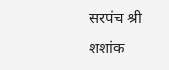सरपंच श्री शशांक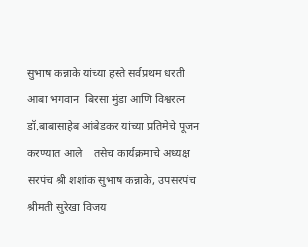सुभाष कन्नाके यांच्या हस्ते सर्वप्रथम धरती आबा भगवान  बिरसा मुंडा आणि विश्वरत्न डॉ.बाबासाहेब आंबेडकर यांच्या प्रतिमेचे पूजन करण्यात आले    तसेच कार्यक्रमाचे अध्यक्ष सरपंच श्री शशांक सुभाष कन्नाके, उपसरपंच श्रीमती सुरेखा विजय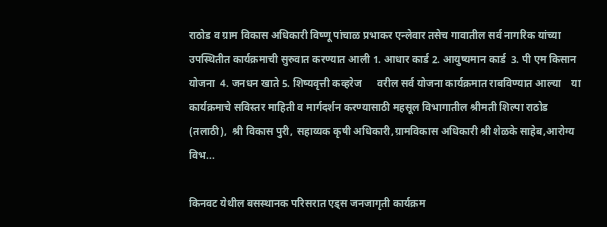राठोड व ग्राम विकास अधिकारी विष्णू पांचाळ प्रभाकर एन्लेवार तसेच गावातील सर्व नागरिक यांच्या उपस्थितीत कार्यक्रमाची सुरुवात करण्यात आली 1. आधार कार्ड 2. आयुष्यमान कार्ड  3. पी एम किसान योजना  4. जनधन खाते 5. शिष्यवृत्ती कव्हरेज      वरील सर्व योजना कार्यक्रमात राबविण्यात आल्या    या कार्यक्रमाचे सविस्तर माहिती व मार्गदर्शन करण्यासाठी महसूल विभागातील श्रीमती शिल्पा राठोड (तलाठी),  श्री विकास पुरी, सहाय्यक कृषी अधिकारी,ग्रामविकास अधिकारी श्री शेळके साहेब,आरोग्य विभ...

किनवट येथील बसस्थानक परिसरात एड्स जनजागृती कार्यक्रम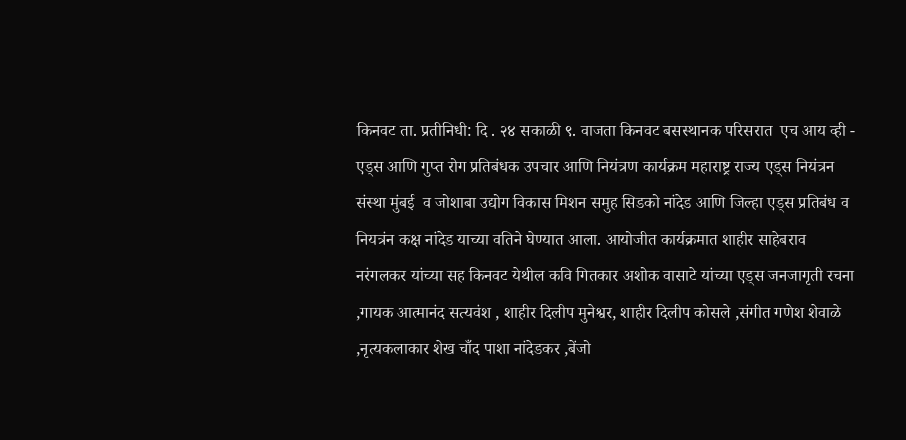किनवट ता. प्रतीनिधी: दि . २४ सकाळी ९. वाजता किनवट बसस्थानक परिसरात  एच आय व्ही - एड्स आणि गुप्त रोग प्रतिबंधक उपचार आणि नियंत्रण कार्यक्रम महाराष्ट्र राज्य एड्स नियंत्रन संस्था मुंबई  व जोशाबा उद्योग विकास मिशन समुह सिडको नांदेड आणि जिल्हा एड्स प्रतिबंध व नियत्रंन कक्ष नांदेड याच्या वतिने घेण्यात आला. आयोजीत कार्यक्रमात शाहीर साहेबराव नरंगलकर यांच्या सह किनवट येथील कवि गितकार अशोक वासाटे यांच्या एड्स जनजागृती रचना ,गायक आत्मानंद सत्यवंश , शाहीर दिलीप मुनेश्वर, शाहीर दिलीप कोसले ,संगीत गणेश शेवाळे ,नृत्यकलाकार शेख चाँद पाशा नांदेडकर ,बेंजो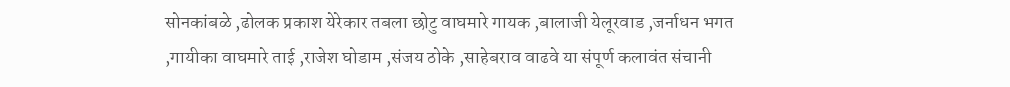सोनकांबळे ,ढोलक प्रकाश येरेकार तबला छोटु वाघमारे गायक ,बालाजी येलूरवाड ,जर्नाधन भगत ,गायीका वाघमारे ताई ,राजेश घोडाम ,संजय ठोके ,साहेबराव वाढवे या संपूर्ण कलावंत संचानी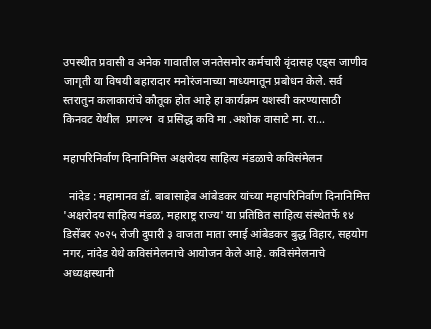उपस्थीत प्रवासी व अनेक गावातील जनतेसमोर कर्मचारी वृंदासह एड्स जाणीव जागृती या विषयी बहारादार मनोरंजनाच्या माध्यमातून प्रबोधन केले. सर्व स्तरातुन कलाकारांचे कौतूक होत आहे हा कार्यक्रम यशस्वी करण्यासाठी किनवट येथील  प्रगल्भ  व प्रसिद्ध कवि मा .अशोक वासाटे मा. रा...

महापरिनिर्वाण दिनानिमित्त अक्षरोदय साहित्य मंडळाचे कविसंमेलन

  नांदेड : महामानव डॉ. बाबासाहेब आंबेडकर यांच्या महापरिनिर्वाण दिनानिमित्त 'अक्षरोदय साहित्य मंडळ, महाराष्ट्र राज्य' या प्रतिष्ठित साहित्य संस्थेतर्फे १४ डिसेंबर २०२५ रोजी दुपारी ३ वाजता माता रमाई आंबेडकर बुद्ध विहार, सहयोग नगर, नांदेड येथे कविसंमेलनाचे आयोजन केले आहे. कविसंमेलनाचे अध्यक्षस्थानी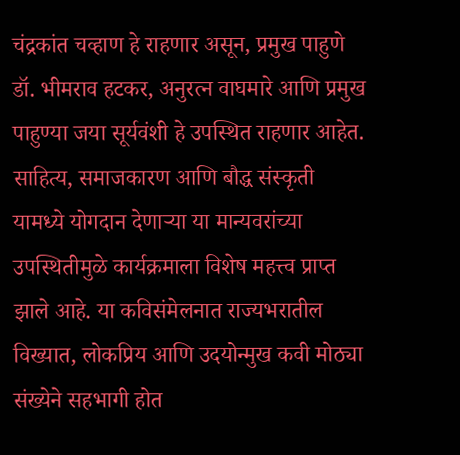चंद्रकांत चव्हाण हे राहणार असून, प्रमुख पाहुणे डॉ. भीमराव हटकर, अनुरत्न वाघमारे आणि प्रमुख पाहुण्या जया सूर्यवंशी हे उपस्थित राहणार आहेत. साहित्य, समाजकारण आणि बौद्ध संस्कृती यामध्ये योगदान देणाऱ्या या मान्यवरांच्या उपस्थितीमुळे कार्यक्रमाला विशेष महत्त्व प्राप्त झाले आहे. या कविसंमेलनात राज्यभरातील विख्यात, लोकप्रिय आणि उदयोन्मुख कवी मोठ्या संख्येने सहभागी होत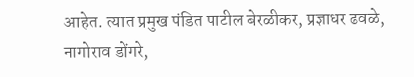आहेत. त्यात प्रमुख पंडित पाटील बेरळीकर, प्रज्ञाधर ढवळे, नागोराव डोंगरे,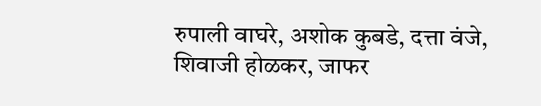रुपाली वाघरे, अशोक कुबडे, दत्ता वंजे, शिवाजी होळकर, जाफर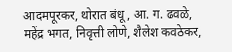आदमपूरकर, थोरात बंधू, आ. ग. ढवळे, महेंद्र भगत, निवृत्ती लोणे, शैलेश कवठेकर,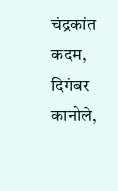चंद्रकांत कदम, दिगंबर कानोले,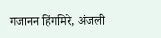गजानन हिंगमिरे, अंजली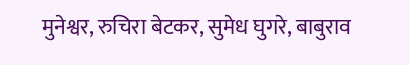मुनेश्वर, रुचिरा बेटकर, सुमेध घुगरे, बाबुराव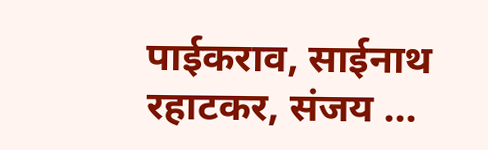पाईकराव, साईनाथ रहाटकर, संजय ...